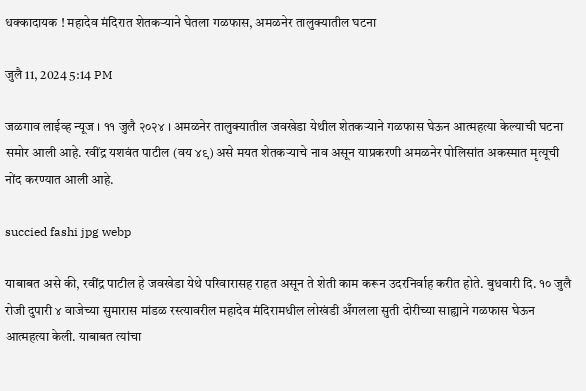धक्कादायक ! महादेव मंदिरात शेतकऱ्याने घेतला गळफास, अमळनेर तालुक्यातील घटना

जुलै 11, 2024 5:14 PM

जळगाव लाईव्ह न्यूज । ११ जुलै २०२४ । अमळनेर तालुक्यातील जवखेडा येथील शेतकऱ्याने गळफास घेऊन आत्महत्या केल्याची घटना समोर आली आहे. रवींद्र यशवंत पाटील (वय ४९) असे मयत शेतकऱ्याचे नाव असून याप्रकरणी अमळनेर पोलिसांत अकस्मात मृत्यूची नोंद करण्यात आली आहे.

succied fashi jpg webp

याबाबत असे की, रवींद्र पाटील हे जवखेडा येथे परिवारासह राहत असून ते शेती काम करून उदरनिर्वाह करीत होते. बुधवारी दि. १० जुलै रोजी दुपारी ४ वाजेच्या सुमारास मांडळ रस्त्यावरील महादेव मंदिरामधील लोखंडी अँगलला सुती दोरीच्या साह्याने गळफास घेऊन आत्महत्या केली. याबाबत त्यांचा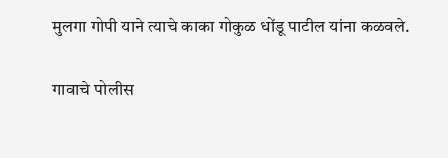मुलगा गोपी याने त्याचे काका गोकुळ धोंडू पाटील यांना कळवले.

गावाचे पोलीस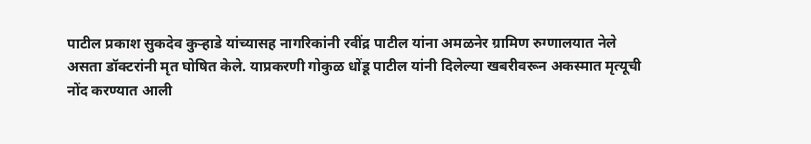पाटील प्रकाश सुकदेव कुऱ्हाडे यांच्यासह नागरिकांनी रवींद्र पाटील यांना अमळनेर ग्रामिण रुग्णालयात नेले असता डॉक्टरांनी मृत घोषित केले. याप्रकरणी गोकुळ धोंडू पाटील यांनी दिलेल्या खबरीवरून अकस्मात मृत्यूची नोंद करण्यात आली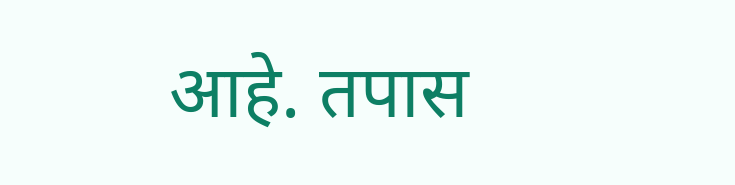आहे. तपास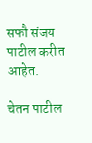सफौ संजय पाटील करीत आहेत.

चेतन पाटील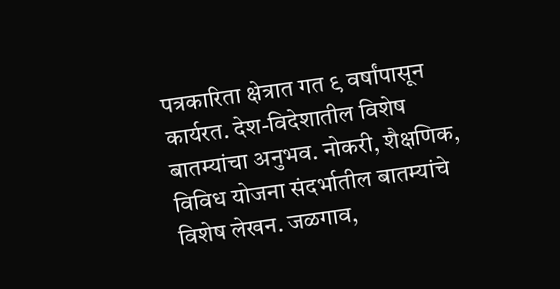पत्रकारिता क्षेत्रात गत ९ वर्षांपासून कार्यरत. देश-विदेशातील विशेष बातम्यांचा अनुभव. नोकरी, शैक्षणिक, विविध योजना संदर्भातील बातम्यांचे विशेष लेखन. जळगाव,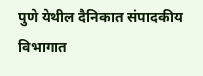पुणे येथील दैनिकात संपादकीय विभागात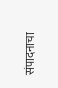संपादनाचा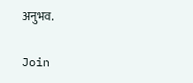अनुभव.

Join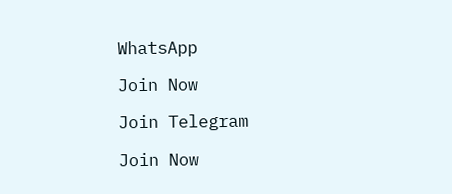WhatsApp

Join Now

Join Telegram

Join Now